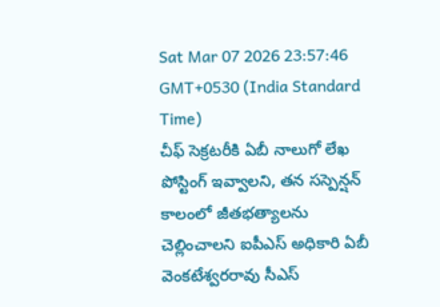Sat Mar 07 2026 23:57:46 GMT+0530 (India Standard Time)
చీఫ్ సెక్రటరీకి ఏబీ నాలుగో లేఖ
పోస్టింగ్ ఇవ్వాలని, తన సస్పెన్షన్ కాలంలో జీతభత్యాలను చెల్లించాలని ఐపీఎస్ అధికారి ఏబీ వెంకటేశ్వరరావు సీఎస్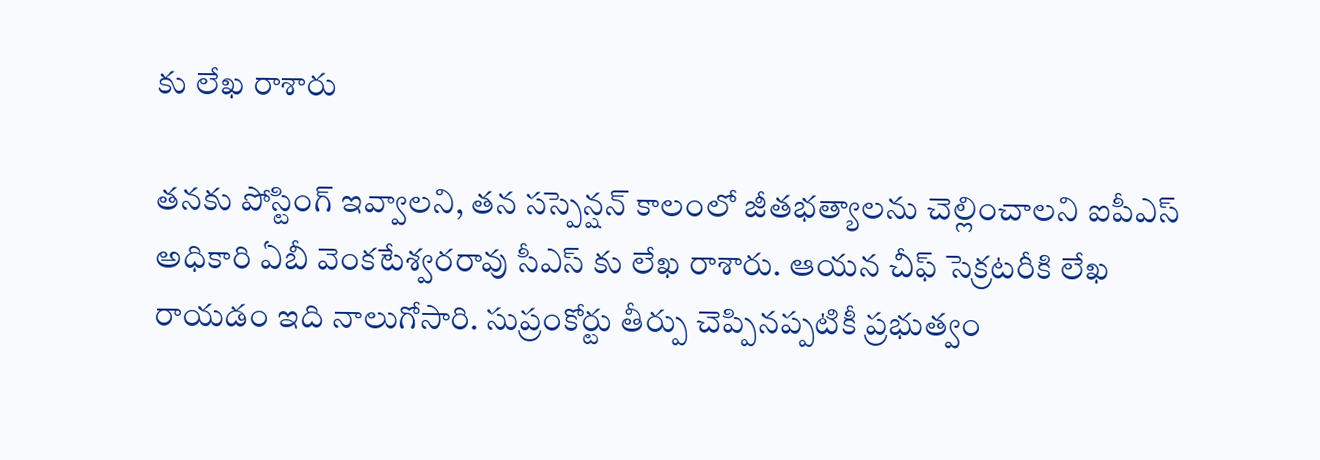కు లేఖ రాశారు

తనకు పోస్టింగ్ ఇవ్వాలని, తన సస్పెన్షన్ కాలంలో జీతభత్యాలను చెల్లించాలని ఐపీఎస్ అధికారి ఏబీ వెంకటేశ్వరరావు సీఎస్ కు లేఖ రాశారు. ఆయన చీఫ్ సెక్రటరీకి లేఖ రాయడం ఇది నాలుగోసారి. సుప్రంకోర్టు తీర్పు చెప్పినప్పటికీ ప్రభుత్వం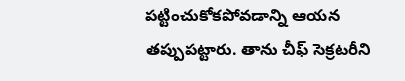పట్టించుకోకపోవడాన్ని ఆయన తప్పుపట్టారు. తాను చీఫ్ సెక్రటరీని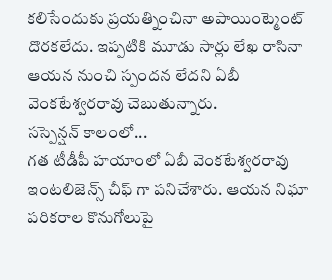కలిసేందుకు ప్రయత్నించినా అపాయింట్మెంట్ దొరకలేదు. ఇప్పటికి మూడు సార్లు లేఖ రాసినా ఆయన నుంచి స్పందన లేదని ఏబీ వెంకటేశ్వరరావు చెబుతున్నారు.
సస్పెన్షన్ కాలంలో...
గత టీడీపీ హయాంలో ఏబీ వెంకటేశ్వరరావు ఇంటలిజెన్స్ చీఫ్ గా పనిచేశారు. ఆయన నిఘా పరికరాల కొనుగోలుపై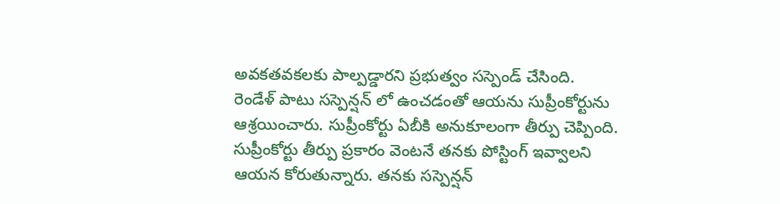అవకతవకలకు పాల్పడ్డారని ప్రభుత్వం సస్పెండ్ చేసింది. రెండేళ్ పాటు సస్పెన్షన్ లో ఉంచడంతో ఆయను సుప్రీంకోర్టును ఆశ్రయించారు. సుప్రీంకోర్టు ఏబీకి అనుకూలంగా తీర్పు చెప్పింది. సుప్రీంకోర్టు తీర్పు ప్రకారం వెంటనే తనకు పోస్టింగ్ ఇవ్వాలని ఆయన కోరుతున్నారు. తనకు సస్పెన్షన్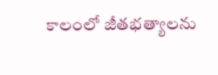కాలంలో జీతభత్యాలను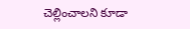చెల్లించాలని కూడా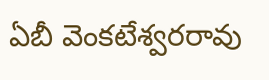ఏబీ వెంకటేశ్వరరావు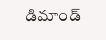డిమాండ్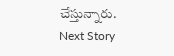చేస్తున్నారు.
Next Story